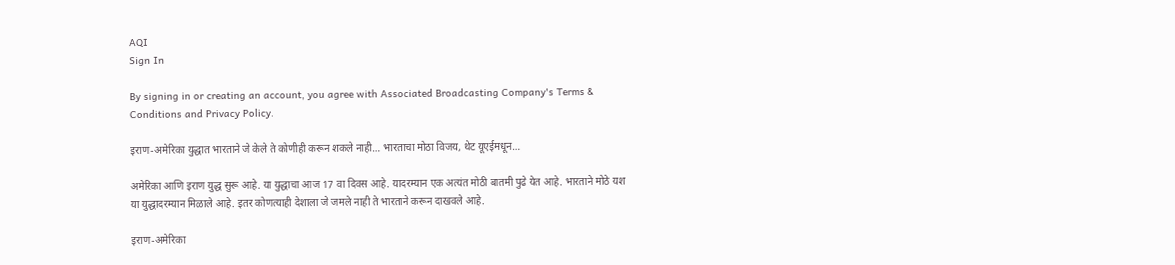AQI
Sign In

By signing in or creating an account, you agree with Associated Broadcasting Company's Terms & Conditions and Privacy Policy.

इराण-अमेरिका युद्धात भारताने जे केले ते कोणीही करून शकले नाही… भारताचा मोठा विजय, थेट यूएईमधून…

अमेरिका आणि इराण युद्ध सुरू आहे. या युद्धाचा आज 17 वा दिवस आहे. यादरम्यान एक अत्यंत मोठी बातमी पुढे येत आहे. भारताने मोठे यश या युद्धादरम्यान मिळाले आहे. इतर कोणत्याही देशाला जे जमले नाही ते भारताने करून दाखवले आहे.

इराण-अमेरिका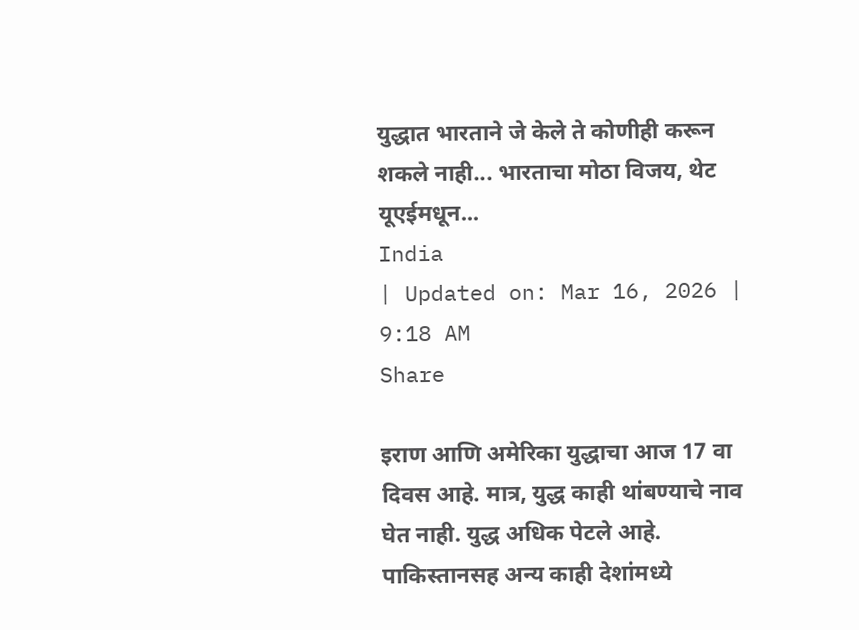युद्धात भारताने जे केले ते कोणीही करून शकले नाही... भारताचा मोठा विजय, थेट यूएईमधून...
India
| Updated on: Mar 16, 2026 | 9:18 AM
Share

इराण आणि अमेरिका युद्धाचा आज 17 वा दिवस आहे. मात्र, युद्ध काही थांबण्याचे नाव घेत नाही. युद्ध अधिक पेटले आहे. पाकिस्तानसह अन्य काही देशांमध्ये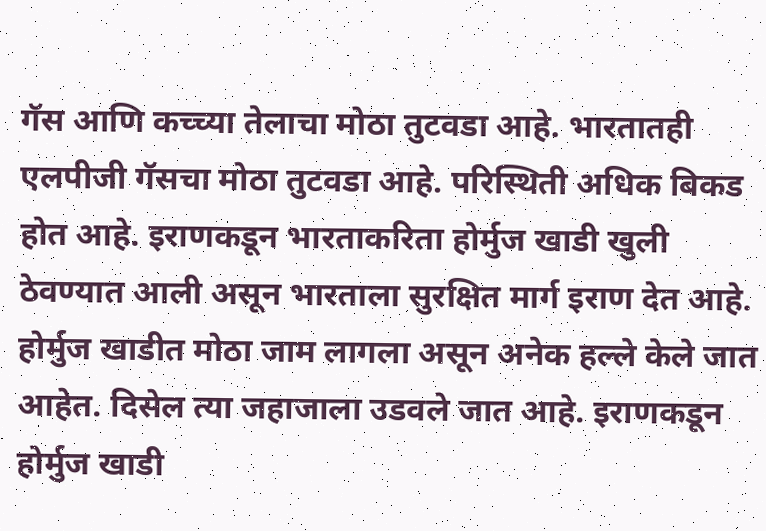गॅस आणि कच्च्या तेलाचा मोठा तुटवडा आहे. भारतातही एलपीजी गॅसचा मोठा तुटवडा आहे. परिस्थिती अधिक बिकड होत आहे. इराणकडून भारताकरिता होर्मुज खाडी खुली ठेवण्यात आली असून भारताला सुरक्षित मार्ग इराण देत आहे. होर्मुज खाडीत मोठा जाम लागला असून अनेक हल्ले केले जात आहेत. दिसेल त्या जहाजाला उडवले जात आहे. इराणकडून होर्मुज खाडी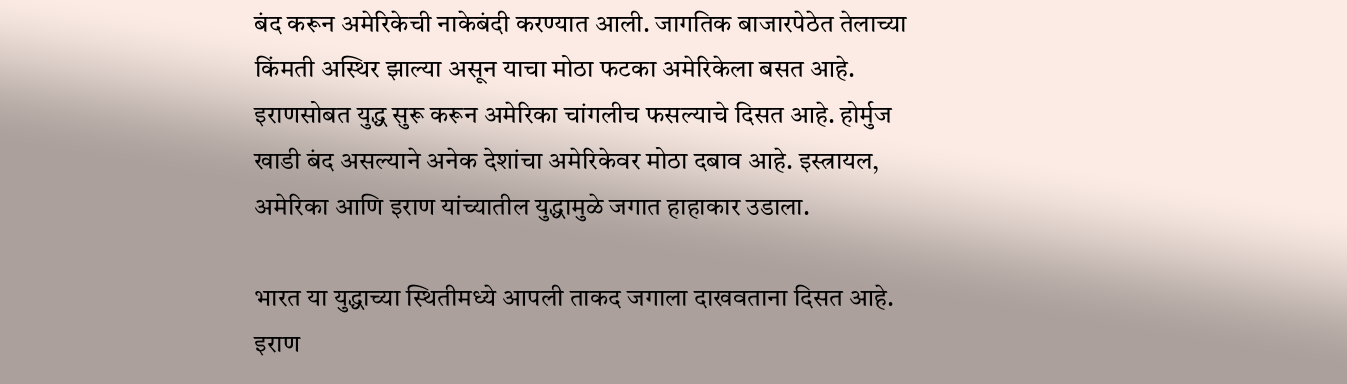बंद करून अमेरिकेची नाकेबंदी करण्यात आली. जागतिक बाजारपेठेत तेलाच्या किंमती अस्थिर झाल्या असून याचा मोठा फटका अमेरिकेला बसत आहे. इराणसोबत युद्ध सुरू करून अमेरिका चांगलीच फसल्याचे दिसत आहे. होर्मुज खाडी बंद असल्याने अनेक देशांचा अमेरिकेवर मोठा दबाव आहे. इस्त्रायल, अमेरिका आणि इराण यांच्यातील युद्धामुळे जगात हाहाकार उडाला.

भारत या युद्धाच्या स्थितीमध्ये आपली ताकद जगाला दाखवताना दिसत आहे. इराण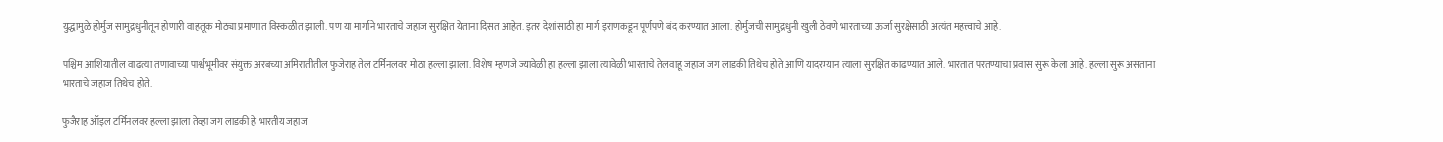युद्धामुळे होर्मुज सामुद्रधुनीतून होणारी वाहतूक मोठ्या प्रमाणात विस्कळीत झाली. पण या मार्गाने भारताचे जहाज सुरक्षित येताना दिसत आहेत. इतर देशांसाठी हा मार्ग इराणकडून पूर्णपणे बंद करण्यात आला. होर्मुजची सामुद्रधुनी खुली ठेवणे भारताच्या ऊर्जा सुरक्षेसाठी अत्यंत महत्त्वाचे आहे.

पश्चिम आशियातील वाढत्या तणावाच्या पार्श्वभूमीवर संयुक्त अरबच्या अमिरातीतील फुजेराह तेल टर्मिनलवर मोठा हल्ला झाला. विशेष म्हणजे ज्यावेळी हा हल्ला झाला त्यावेळी भारताचे तेलवाहू जहाज जग लाडकी तिथेच होते आणि यादरम्यान त्याला सुरक्षित काढण्यात आले. भारतात परतण्याचा प्रवास सुरू केला आहे. हल्ला सुरू असताना भारताचे जहाज तिथेच होते.

फुजैराह ऑइल टर्मिनलवर हल्ला झाला तेव्हा जग लाडकी हे भारतीय जहाज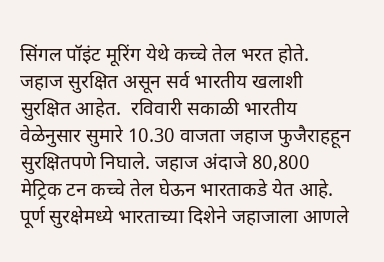सिंगल पॉइंट मूरिंग येथे कच्चे तेल भरत होते. जहाज सुरक्षित असून सर्व भारतीय खलाशी सुरक्षित आहेत.  रविवारी सकाळी भारतीय वेळेनुसार सुमारे 10.30 वाजता जहाज फुजैराहहून सुरक्षितपणे निघाले. जहाज अंदाजे 80,800 मेट्रिक टन कच्चे तेल घेऊन भारताकडे येत आहे. पूर्ण सुरक्षेमध्ये भारताच्या दिशेने जहाजाला आणले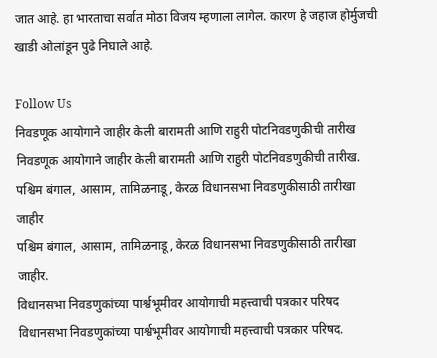जात आहे. हा भारताचा सर्वात मोठा विजय म्हणाला लागेल. कारण हे जहाज होर्मुजची खाडी ओलांडून पुढे निघाले आहे.

Follow Us
निवडणूक आयोगाने जाहीर केली बारामती आणि राहुरी पोटनिवडणुकीची तारीख
निवडणूक आयोगाने जाहीर केली बारामती आणि राहुरी पोटनिवडणुकीची तारीख.
पश्चिम बंगाल, आसाम, तामिळनाडू, केरळ विधानसभा निवडणुकीसाठी तारीखा जाहीर
पश्चिम बंगाल, आसाम, तामिळनाडू, केरळ विधानसभा निवडणुकीसाठी तारीखा जाहीर.
विधानसभा निवडणुकांच्या पार्श्वभूमीवर आयोगाची महत्त्वाची पत्रकार परिषद
विधानसभा निवडणुकांच्या पार्श्वभूमीवर आयोगाची महत्त्वाची पत्रकार परिषद.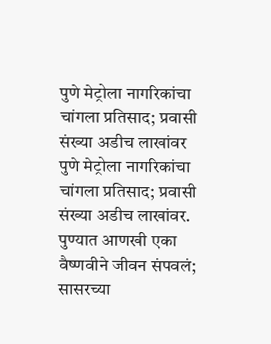पुणे मेट्रोला नागरिकांचा चांगला प्रतिसाद; प्रवासी संख्या अडीच लाखांवर
पुणे मेट्रोला नागरिकांचा चांगला प्रतिसाद; प्रवासी संख्या अडीच लाखांवर.
पुण्यात आणखी एका वैष्णवीने जीवन संपवलं; सासरच्या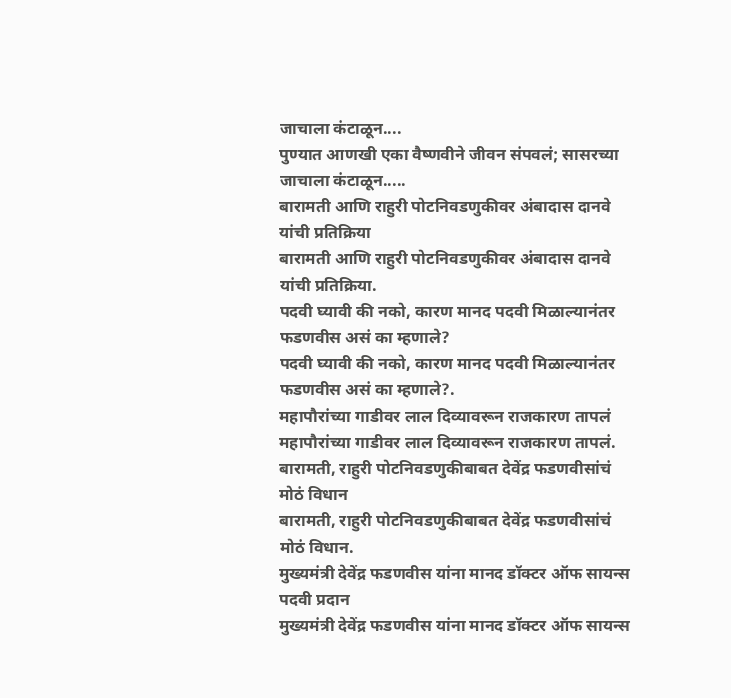जाचाला कंटाळून....
पुण्यात आणखी एका वैष्णवीने जीवन संपवलं; सासरच्या जाचाला कंटाळून.....
बारामती आणि राहुरी पोटनिवडणुकीवर अंबादास दानवे यांची प्रतिक्रिया
बारामती आणि राहुरी पोटनिवडणुकीवर अंबादास दानवे यांची प्रतिक्रिया.
पदवी घ्यावी की नको, कारण मानद पदवी मिळाल्यानंतर फडणवीस असं का म्हणाले?
पदवी घ्यावी की नको, कारण मानद पदवी मिळाल्यानंतर फडणवीस असं का म्हणाले?.
महापौरांच्या गाडीवर लाल दिव्यावरून राजकारण तापलं
महापौरांच्या गाडीवर लाल दिव्यावरून राजकारण तापलं.
बारामती, राहुरी पोटनिवडणुकीबाबत देवेंद्र फडणवीसांचं मोठं विधान
बारामती, राहुरी पोटनिवडणुकीबाबत देवेंद्र फडणवीसांचं मोठं विधान.
मुख्यमंत्री देवेंद्र फडणवीस यांना मानद डॉक्टर ऑफ सायन्स पदवी प्रदान
मुख्यमंत्री देवेंद्र फडणवीस यांना मानद डॉक्टर ऑफ सायन्स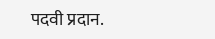पदवी प्रदान.